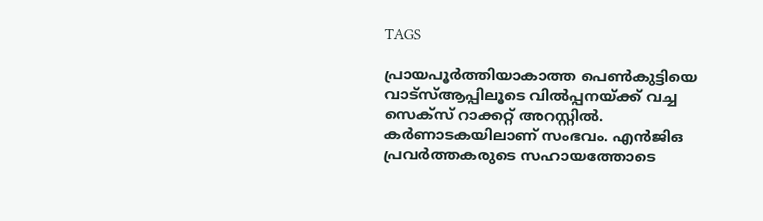TAGS

പ്രായപൂര്‍ത്തിയാകാത്ത പെണ്‍കുട്ടിയെ വാട്‌സ്ആപ്പിലൂടെ വില്‍പ്പനയ്ക്ക് വച്ച സെക്സ് റാക്കറ്റ് അറസ്റ്റില്‍.  കര്‍ണാടകയിലാണ് സംഭവം. എന്‍ജിഒ പ്രവര്‍ത്തകരുടെ സഹായത്തോടെ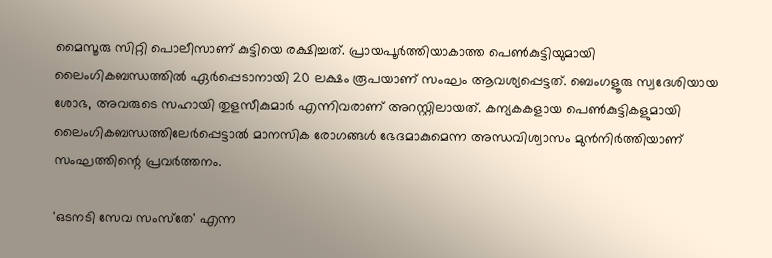മൈസൂരു സിറ്റി പൊലീസാണ് കുട്ടിയെ രക്ഷിച്ചത്. പ്രായപൂര്‍ത്തിയാകാത്ത പെണ്‍കുട്ടിയുമായി ലൈംഗികബന്ധത്തില്‍ ഏര്‍പ്പെടാനായി 20 ലക്ഷം രൂപയാണ് സംഘം ആവശ്യപ്പെട്ടത്. ബെംഗളൂരു സ്വദേശിയായ ശോഭ, അവരുടെ സഹായി തുളസീകുമാര്‍ എന്നിവരാണ് അറസ്റ്റിലായത്. കന്യകകളായ പെണ്‍കുട്ടികളുമായി ലൈംഗികബന്ധത്തിലേര്‍പ്പെട്ടാല്‍ മാനസിക രോഗങ്ങള്‍ ഭേദമാകുമെന്ന അന്ധവിശ്വാസം മുന്‍നിര്‍ത്തിയാണ് സംഘത്തിന്റെ പ്രവര്‍ത്തനം.

'ഒടനടി സേവ സംസ്‌തേ' എന്ന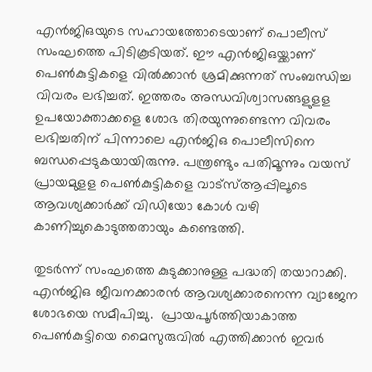എന്‍ജിഒയുടെ സഹായത്തോടെയാണ് പൊലീസ് സംഘത്തെ പിടികൂടിയത്. ഈ എന്‍ജിഒയ്ക്കാണ് പെണ്‍കുട്ടികളെ വില്‍ക്കാന്‍ ശ്രമിക്കുന്നത് സംബന്ധിച്ച വിവരം ലഭിച്ചത്. ഇത്തരം അന്ധവിശ്വാസങ്ങളുളള ഉപയോക്താക്കളെ ശോഭ തിരയുന്നുണ്ടെന്ന വിവരം ലഭിച്ചതിന് പിന്നാലെ എന്‍ജിഒ പൊലീസിനെ ബന്ധപ്പെടുകയായിരുന്നു. പന്ത്രണ്ടും പതിമൂന്നും വയസ് പ്രായമുളള പെണ്‍കുട്ടികളെ വാട്‌സ്ആപ്പിലൂടെ ആവശ്യക്കാര്‍ക്ക് വിഡിയോ കോള്‍ വഴി കാണിച്ചുകൊടുത്തതായും കണ്ടെത്തി.

തുടര്‍ന്ന് സംഘത്തെ കുടുക്കാനുള്ള പദ്ധതി തയാറാക്കി. എന്‍ജിഒ ജീവനക്കാരന്‍ ആവശ്യക്കാരനെന്ന വ്യാജേന ശോഭയെ സമീപിച്ചു.  പ്രായപൂര്‍ത്തിയാകാത്ത പെണ്‍കുട്ടിയെ മൈസുരുവില്‍ എത്തിക്കാന്‍ ഇവര്‍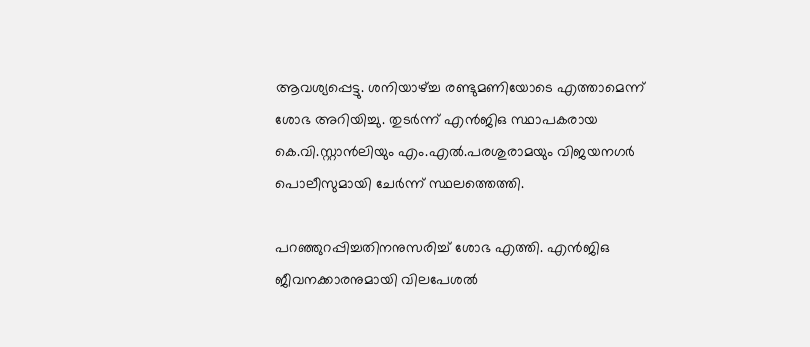ആവശ്യപ്പെട്ടു. ശനിയാഴ്ച്ച രണ്ടുമണിയോടെ എത്താമെന്ന് ശോഭ അറിയിച്ചു. തുടര്‍ന്ന് എന്‍ജിഒ സ്ഥാപകരായ കെ.വി.സ്റ്റാന്‍ലിയും എം.എല്‍.പരശുരാമയും വിജയനഗര്‍ പൊലീസുമായി ചേര്‍ന്ന് സ്ഥലത്തെത്തി.

പറഞ്ഞുറപ്പിച്ചതിനനുസരിച്ച് ശോഭ എത്തി. എന്‍ജിഒ ജീവനക്കാരനുമായി വിലപേശല്‍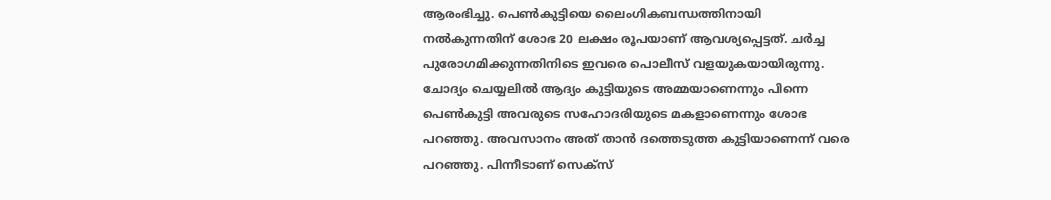ആരംഭിച്ചു. പെണ്‍കുട്ടിയെ ലൈംഗികബന്ധത്തിനായി നല്‍കുന്നതിന് ശോഭ 20 ലക്ഷം രൂപയാണ് ആവശ്യപ്പെട്ടത്. ചര്‍ച്ച പുരോഗമിക്കുന്നതിനിടെ ഇവരെ പൊലീസ് വളയുകയായിരുന്നു. ചോദ്യം ചെയ്യലില്‍ ആദ്യം കുട്ടിയുടെ അമ്മയാണെന്നും പിന്നെ പെണ്‍കുട്ടി അവരുടെ സഹോദരിയുടെ മകളാണെന്നും ശോഭ പറഞ്ഞു. അവസാനം അത് താന്‍ ദത്തെടുത്ത കുട്ടിയാണെന്ന് വരെ പറഞ്ഞു. പിന്നീടാണ് സെക്‌സ്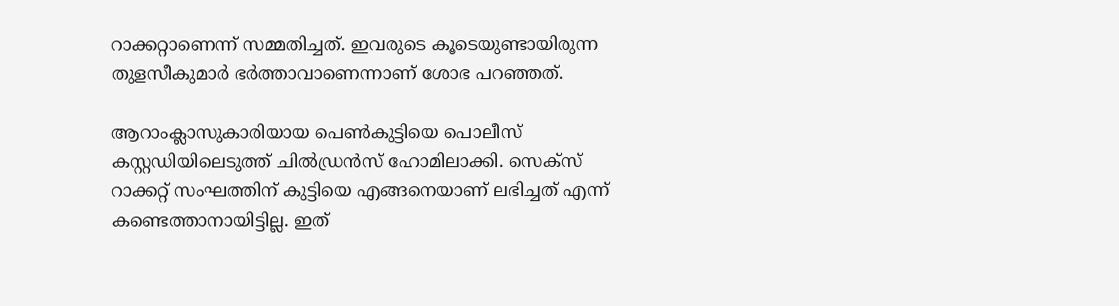റാക്കറ്റാണെന്ന് സമ്മതിച്ചത്. ഇവരുടെ കൂടെയുണ്ടായിരുന്ന തുളസീകുമാര്‍ ഭര്‍ത്താവാണെന്നാണ് ശോഭ പറഞ്ഞത്.

ആറാംക്ലാസുകാരിയായ പെണ്‍കുട്ടിയെ പൊലീസ് കസ്റ്റഡിയിലെടുത്ത് ചില്‍ഡ്രന്‍സ് ഹോമിലാക്കി. സെക്സ് റാക്കറ്റ് സംഘത്തിന് കുട്ടിയെ എങ്ങനെയാണ് ലഭിച്ചത് എന്ന് കണ്ടെത്താനായിട്ടില്ല. ഇത്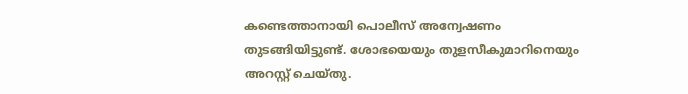കണ്ടെത്താനായി പൊലീസ് അന്വേഷണം തുടങ്ങിയിട്ടുണ്ട്. ശോഭയെയും തുളസീകുമാറിനെയും അറസ്റ്റ് ചെയ്തു.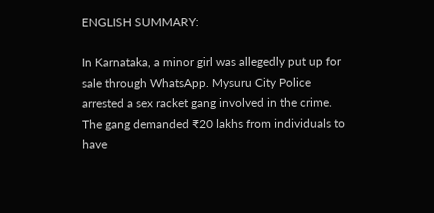ENGLISH SUMMARY:

In Karnataka, a minor girl was allegedly put up for sale through WhatsApp. Mysuru City Police arrested a sex racket gang involved in the crime. The gang demanded ₹20 lakhs from individuals to have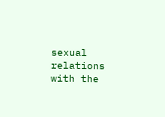sexual relations with the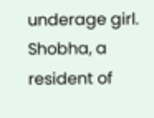underage girl. Shobha, a resident of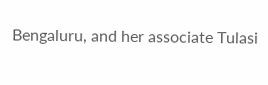Bengaluru, and her associate Tulasi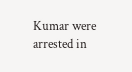Kumar were arrested in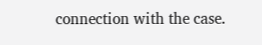connection with the case.